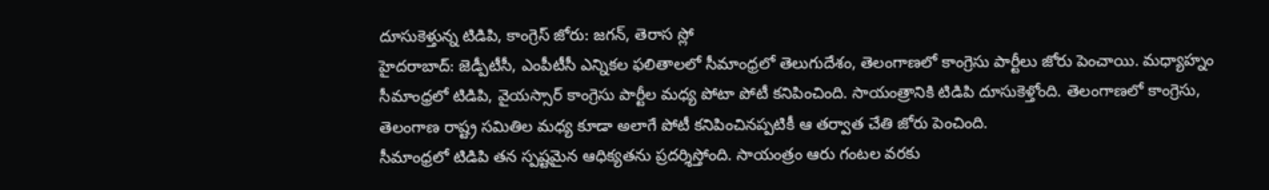దూసుకెళ్తున్న టిడిపి, కాంగ్రెస్ జోరు: జగన్, తెరాస స్లో
హైదరాబాద్: జెడ్పీటీసీ, ఎంపీటీసీ ఎన్నికల ఫలితాలలో సీమాంధ్రలో తెలుగుదేశం, తెలంగాణలో కాంగ్రెసు పార్టీలు జోరు పెంచాయి. మధ్యాహ్నం సీమాంధ్రలో టిడిపి, వైయస్సార్ కాంగ్రెసు పార్టీల మధ్య పోటా పోటీ కనిపించింది. సాయంత్రానికి టిడిపి దూసుకెళ్తోంది. తెలంగాణలో కాంగ్రెసు, తెలంగాణ రాష్ట్ర సమితిల మధ్య కూడా అలాగే పోటీ కనిపించినప్పటికీ ఆ తర్వాత చేతి జోరు పెంచింది.
సీమాంధ్రలో టిడిపి తన స్పష్టమైన ఆధిక్యతను ప్రదర్శిస్తోంది. సాయంత్రం ఆరు గంటల వరకు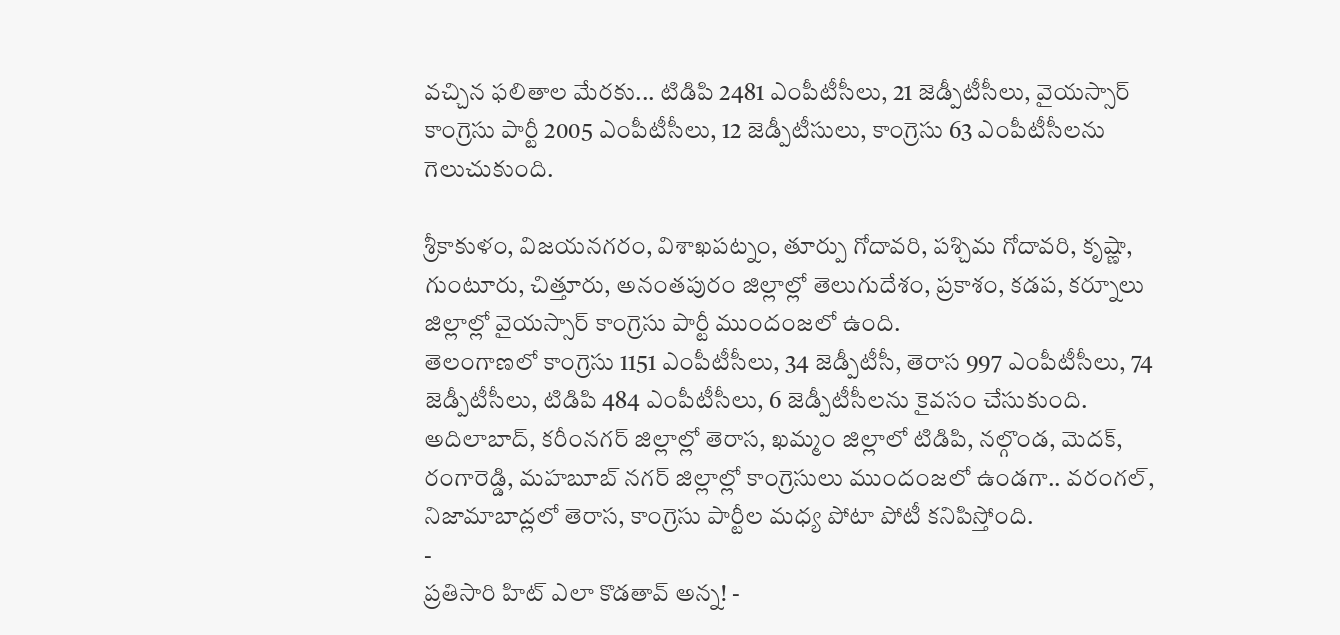వచ్చిన ఫలితాల మేరకు... టిడిపి 2481 ఎంపీటీసీలు, 21 జెడ్పీటీసీలు, వైయస్సార్ కాంగ్రెసు పార్టీ 2005 ఎంపీటీసీలు, 12 జెడ్పీటీసులు, కాంగ్రెసు 63 ఎంపీటీసీలను గెలుచుకుంది.

శ్రీకాకుళం, విజయనగరం, విశాఖపట్నం, తూర్పు గోదావరి, పశ్చిమ గోదావరి, కృష్ణా, గుంటూరు, చిత్తూరు, అనంతపురం జిల్లాల్లో తెలుగుదేశం, ప్రకాశం, కడప, కర్నూలు జిల్లాల్లో వైయస్సార్ కాంగ్రెసు పార్టీ ముందంజలో ఉంది.
తెలంగాణలో కాంగ్రెసు 1151 ఎంపీటీసీలు, 34 జెడ్పీటీసీ, తెరాస 997 ఎంపీటీసీలు, 74 జెడ్పీటీసీలు, టిడిపి 484 ఎంపీటీసీలు, 6 జెడ్పీటీసీలను కైవసం చేసుకుంది. అదిలాబాద్, కరీంనగర్ జిల్లాల్లో తెరాస, ఖమ్మం జిల్లాలో టిడిపి, నల్గొండ, మెదక్, రంగారెడ్డి, మహబూబ్ నగర్ జిల్లాల్లో కాంగ్రెసులు ముందంజలో ఉండగా.. వరంగల్, నిజామాబాద్లలో తెరాస, కాంగ్రెసు పార్టీల మధ్య పోటా పోటీ కనిపిస్తోంది.
-
ప్రతిసారి హిట్ ఎలా కొడతావ్ అన్న! -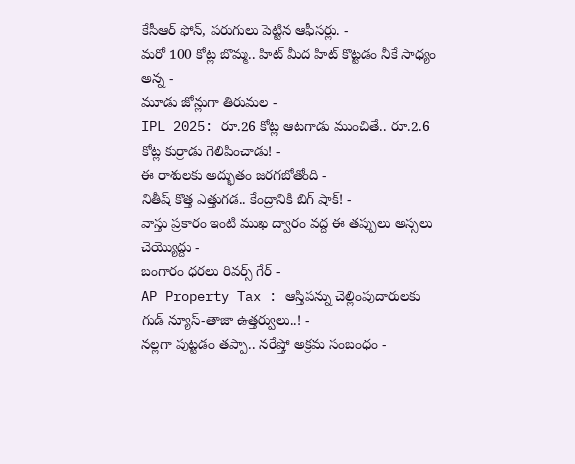కేసీఆర్ ఫోన్, పరుగులు పెట్టిన ఆఫీసర్లు. -
మరో 100 కోట్ల బొమ్మ.. హిట్ మీద హిట్ కొట్టడం నీకే సాధ్యం అన్న -
మూడు జోన్లుగా తిరుమల -
IPL 2025: రూ.26 కోట్ల ఆటగాడు ముంచితే.. రూ.2.6 కోట్ల కుర్రాడు గెలిపించాడు! -
ఈ రాశులకు అద్భుతం జరగబోతోంది -
నితీష్ కొత్త ఎత్తుగడ.. కేంద్రానికి బిగ్ షాక్! -
వాస్తు ప్రకారం ఇంటి ముఖ ద్వారం వద్ద ఈ తప్పులు అస్సలు చెయ్యొద్దు -
బంగారం ధరలు రివర్స్ గేర్ -
AP Property Tax : ఆస్తిపన్ను చెల్లింపుదారులకు గుడ్ న్యూస్-తాజా ఉత్తర్వులు..! -
నల్లగా పుట్టడం తప్పా.. నరేష్తో అక్రమ సంబంధం -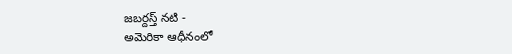జబర్దస్త్ నటి -
అమెరికా ఆధీనంలో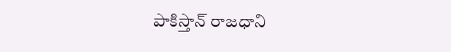పాకిస్తాన్ రాజధాని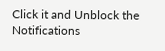Click it and Unblock the Notifications